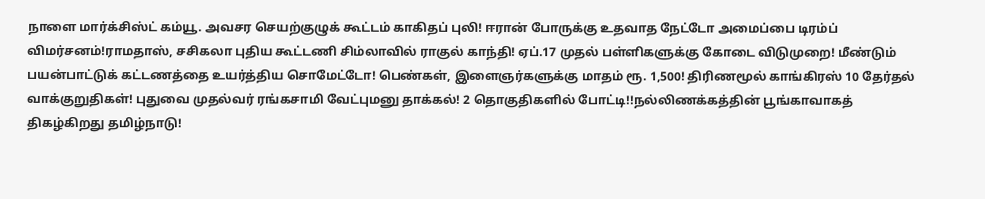நாளை மார்க்சிஸ்ட் கம்யூ. அவசர செயற்குழுக் கூட்டம் காகிதப் புலி! ஈரான் போருக்கு உதவாத நேட்டோ அமைப்பை டிரம்ப் விமர்சனம்!ராமதாஸ், சசிகலா புதிய கூட்டணி சிம்லாவில் ராகுல் காந்தி! ஏப்.17 முதல் பள்ளிகளுக்கு கோடை விடுமுறை! மீண்டும் பயன்பாட்டுக் கட்டணத்தை உயர்த்திய சொமேட்டோ! பெண்கள், இளைஞர்களுக்கு மாதம் ரூ. 1,500! திரிணமூல் காங்கிரஸ் 10 தேர்தல் வாக்குறுதிகள்! புதுவை முதல்வர் ரங்கசாமி வேட்புமனு தாக்கல்! 2 தொகுதிகளில் போட்டி!!நல்லிணக்கத்தின் பூங்காவாகத் திகழ்கிறது தமிழ்நாடு!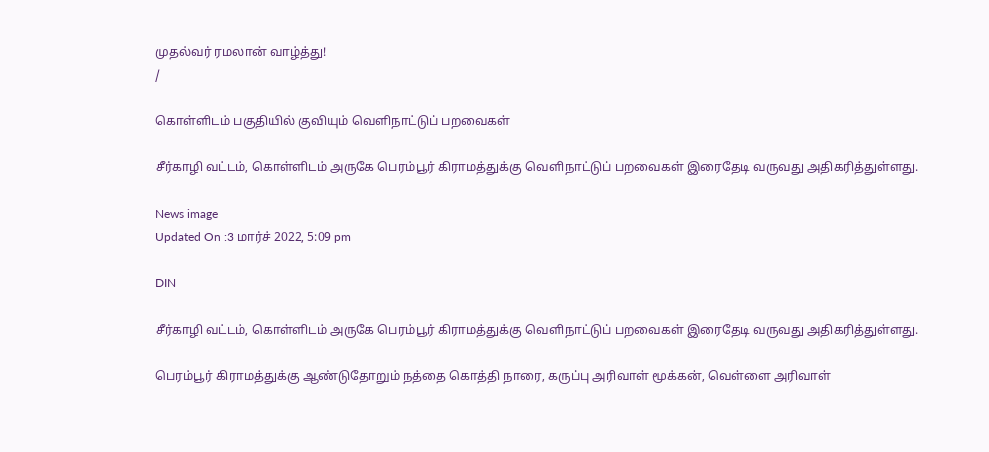முதல்வர் ரமலான் வாழ்த்து!
/

கொள்ளிடம் பகுதியில் குவியும் வெளிநாட்டுப் பறவைகள்

சீர்காழி வட்டம், கொள்ளிடம் அருகே பெரம்பூர் கிராமத்துக்கு வெளிநாட்டுப் பறவைகள் இரைதேடி வருவது அதிகரித்துள்ளது.

News image
Updated On :3 மார்ச் 2022, 5:09 pm

DIN

சீர்காழி வட்டம், கொள்ளிடம் அருகே பெரம்பூர் கிராமத்துக்கு வெளிநாட்டுப் பறவைகள் இரைதேடி வருவது அதிகரித்துள்ளது.

பெரம்பூர் கிராமத்துக்கு ஆண்டுதோறும் நத்தை கொத்தி நாரை, கருப்பு அரிவாள் மூக்கன், வெள்ளை அரிவாள்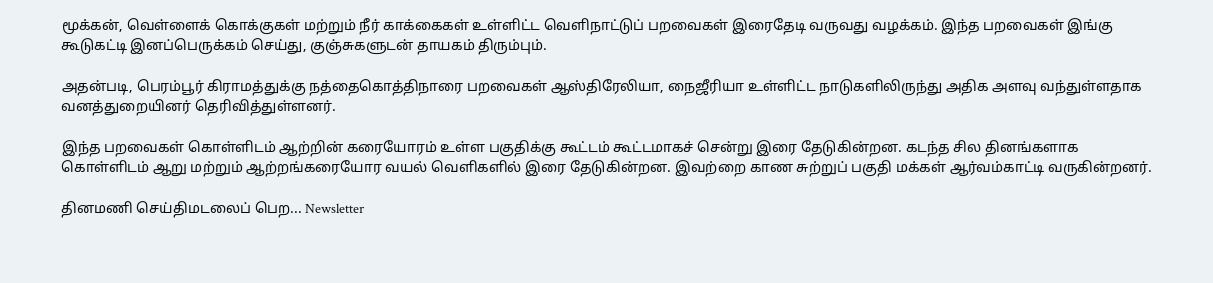மூக்கன், வெள்ளைக் கொக்குகள் மற்றும் நீர் காக்கைகள் உள்ளிட்ட வெளிநாட்டுப் பறவைகள் இரைதேடி வருவது வழக்கம். இந்த பறவைகள் இங்கு கூடுகட்டி இனப்பெருக்கம் செய்து, குஞ்சுகளுடன் தாயகம் திரும்பும்.

அதன்படி, பெரம்பூர் கிராமத்துக்கு நத்தைகொத்திநாரை பறவைகள் ஆஸ்திரேலியா, நைஜீரியா உள்ளிட்ட நாடுகளிலிருந்து அதிக அளவு வந்துள்ளதாக வனத்துறையினர் தெரிவித்துள்ளனர்.

இந்த பறவைகள் கொள்ளிடம் ஆற்றின் கரையோரம் உள்ள பகுதிக்கு கூட்டம் கூட்டமாகச் சென்று இரை தேடுகின்றன. கடந்த சில தினங்களாக கொள்ளிடம் ஆறு மற்றும் ஆற்றங்கரையோர வயல் வெளிகளில் இரை தேடுகின்றன. இவற்றை காண சுற்றுப் பகுதி மக்கள் ஆர்வம்காட்டி வருகின்றனர்.

தினமணி செய்திமடலைப் பெற... Newsletter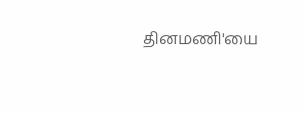தினமணி'யை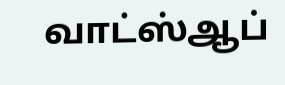வாட்ஸ்ஆப்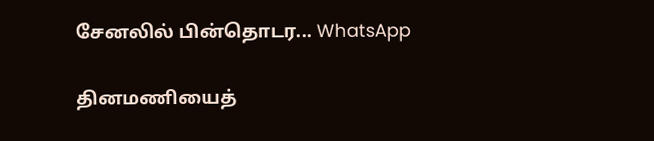சேனலில் பின்தொடர... WhatsApp

தினமணியைத்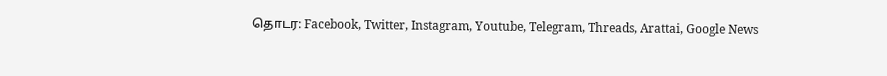தொடர: Facebook, Twitter, Instagram, Youtube, Telegram, Threads, Arattai, Google News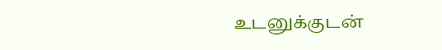உடனுக்குடன்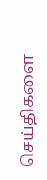செய்திகளை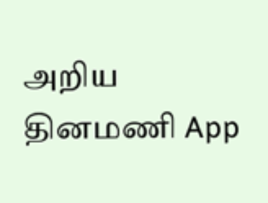அறிய தினமணி App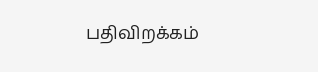பதிவிறக்கம்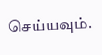செய்யவும்.